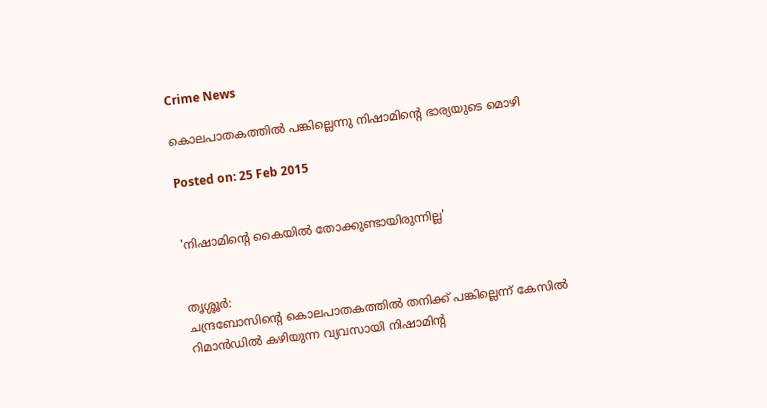Crime News

കൊലപാതകത്തില്‍ പങ്കില്ലെന്നു നിഷാമിന്റെ ഭാര്യയുടെ മൊഴി

Posted on: 25 Feb 2015


'നിഷാമിന്റെ കൈയില്‍ തോക്കുണ്ടായിരുന്നില്ല'


തൃശ്ശൂര്‍:
ചന്ദ്രബോസിന്റെ കൊലപാതകത്തില്‍ തനിക്ക് പങ്കില്ലെന്ന് കേസില്‍ റിമാന്‍ഡില്‍ കഴിയുന്ന വ്യവസായി നിഷാമിന്റ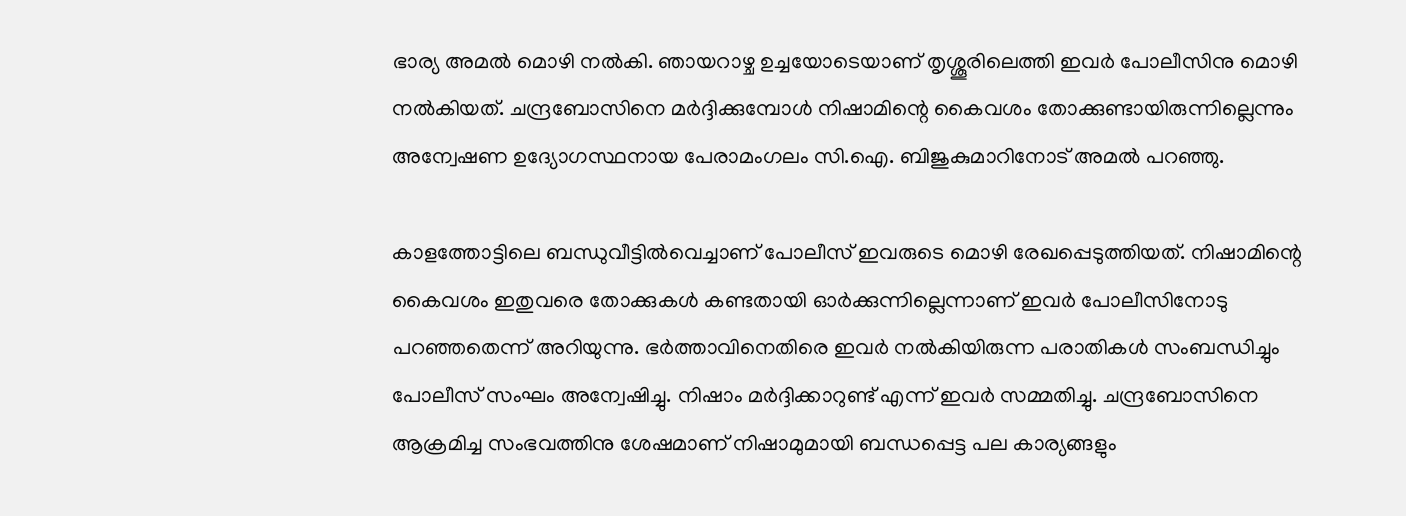ഭാര്യ അമല്‍ മൊഴി നല്‍കി. ഞായറാഴ്ച ഉച്ചയോടെയാണ് തൃശ്ശൂരിലെത്തി ഇവര്‍ പോലീസിനു മൊഴി നല്‍കിയത്. ചന്ദ്രബോസിനെ മര്‍ദ്ദിക്കുമ്പോള്‍ നിഷാമിന്റെ കൈവശം തോക്കുണ്ടായിരുന്നില്ലെന്നും അന്വേഷണ ഉദ്യോഗസ്ഥനായ പേരാമംഗലം സി.ഐ. ബിജുകുമാറിനോട് അമല്‍ പറഞ്ഞു.

കാളത്തോട്ടിലെ ബന്ധുവീട്ടില്‍വെച്ചാണ് പോലീസ് ഇവരുടെ മൊഴി രേഖപ്പെടുത്തിയത്. നിഷാമിന്റെ കൈവശം ഇതുവരെ തോക്കുകള്‍ കണ്ടതായി ഓര്‍ക്കുന്നില്ലെന്നാണ് ഇവര്‍ പോലീസിനോടു പറഞ്ഞതെന്ന് അറിയുന്നു. ഭര്‍ത്താവിനെതിരെ ഇവര്‍ നല്‍കിയിരുന്ന പരാതികള്‍ സംബന്ധിച്ചും പോലീസ് സംഘം അന്വേഷിച്ചു. നിഷാം മര്‍ദ്ദിക്കാറുണ്ട് എന്ന് ഇവര്‍ സമ്മതിച്ചു. ചന്ദ്രബോസിനെ ആക്രമിച്ച സംഭവത്തിനു ശേഷമാണ് നിഷാമുമായി ബന്ധപ്പെട്ട പല കാര്യങ്ങളും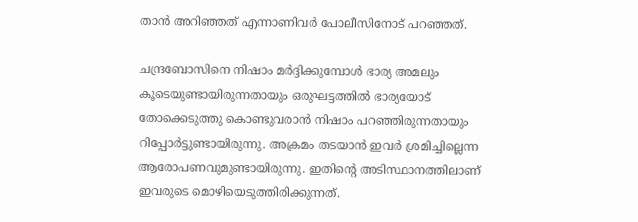താന്‍ അറിഞ്ഞത് എന്നാണിവര്‍ പോലീസിനോട് പറഞ്ഞത്.

ചന്ദ്രബോസിനെ നിഷാം മര്‍ദ്ദിക്കുമ്പോള്‍ ഭാര്യ അമലും കൂടെയുണ്ടായിരുന്നതായും ഒരുഘട്ടത്തില്‍ ഭാര്യയോട് തോക്കെടുത്തു കൊണ്ടുവരാന്‍ നിഷാം പറഞ്ഞിരുന്നതായും റിപ്പോര്‍ട്ടുണ്ടായിരുന്നു. അക്രമം തടയാന്‍ ഇവര്‍ ശ്രമിച്ചില്ലെന്ന ആരോപണവുമുണ്ടായിരുന്നു. ഇതിന്റെ അടിസ്ഥാനത്തിലാണ് ഇവരുടെ മൊഴിയെടുത്തിരിക്കുന്നത്.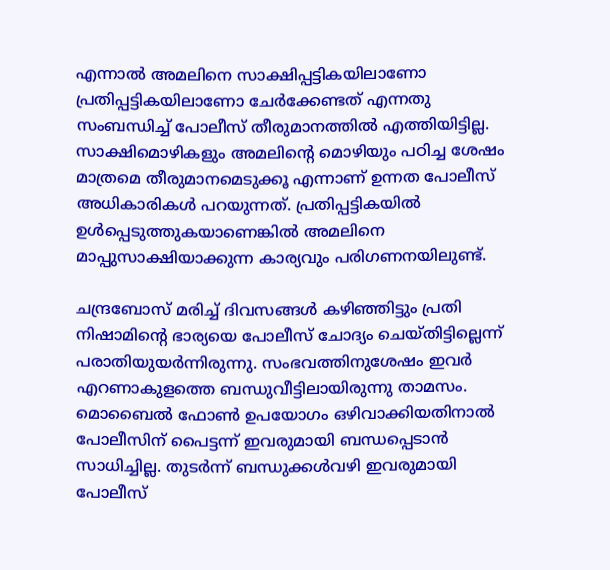എന്നാല്‍ അമലിനെ സാക്ഷിപ്പട്ടികയിലാണോ പ്രതിപ്പട്ടികയിലാണോ ചേര്‍ക്കേണ്ടത് എന്നതു സംബന്ധിച്ച് പോലീസ് തീരുമാനത്തില്‍ എത്തിയിട്ടില്ല. സാക്ഷിമൊഴികളും അമലിന്റെ മൊഴിയും പഠിച്ച ശേഷം മാത്രമെ തീരുമാനമെടുക്കൂ എന്നാണ് ഉന്നത പോലീസ് അധികാരികള്‍ പറയുന്നത്. പ്രതിപ്പട്ടികയില്‍ ഉള്‍പ്പെടുത്തുകയാണെങ്കില്‍ അമലിനെ മാപ്പുസാക്ഷിയാക്കുന്ന കാര്യവും പരിഗണനയിലുണ്ട്.

ചന്ദ്രബോസ് മരിച്ച് ദിവസങ്ങള്‍ കഴിഞ്ഞിട്ടും പ്രതി നിഷാമിന്റെ ഭാര്യയെ പോലീസ് ചോദ്യം ചെയ്തിട്ടില്ലെന്ന് പരാതിയുയര്‍ന്നിരുന്നു. സംഭവത്തിനുശേഷം ഇവര്‍ എറണാകുളത്തെ ബന്ധുവീട്ടിലായിരുന്നു താമസം. മൊബൈല്‍ ഫോണ്‍ ഉപയോഗം ഒഴിവാക്കിയതിനാല്‍ പോലീസിന് പൈട്ടന്ന് ഇവരുമായി ബന്ധപ്പെടാന്‍ സാധിച്ചില്ല. തുടര്‍ന്ന് ബന്ധുക്കള്‍വഴി ഇവരുമായി പോലീസ്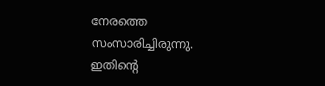നേരത്തെ സംസാരിച്ചിരുന്നു. ഇതിന്റെ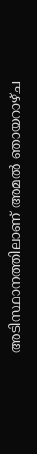അടിസ്ഥാനത്തിലാണ് അമല്‍ ഞായറാഴ്ച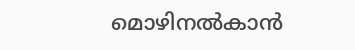മൊഴിനല്‍കാന്‍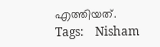എത്തിയത്.
Tags:    Nisham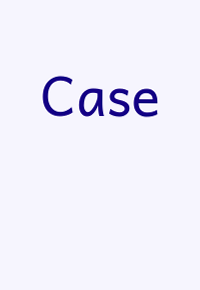Case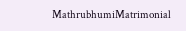MathrubhumiMatrimonial